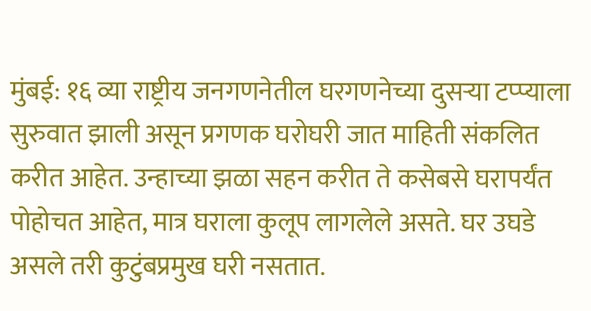मुंबई: १६ व्या राष्ट्रीय जनगणनेतील घरगणनेच्या दुसऱ्या टप्प्याला सुरुवात झाली असून प्रगणक घरोघरी जात माहिती संकलित करीत आहेत. उन्हाच्या झळा सहन करीत ते कसेबसे घरापर्यंत पोहोचत आहेत, मात्र घराला कुलूप लागलेले असते. घर उघडे असले तरी कुटुंबप्रमुख घरी नसतात.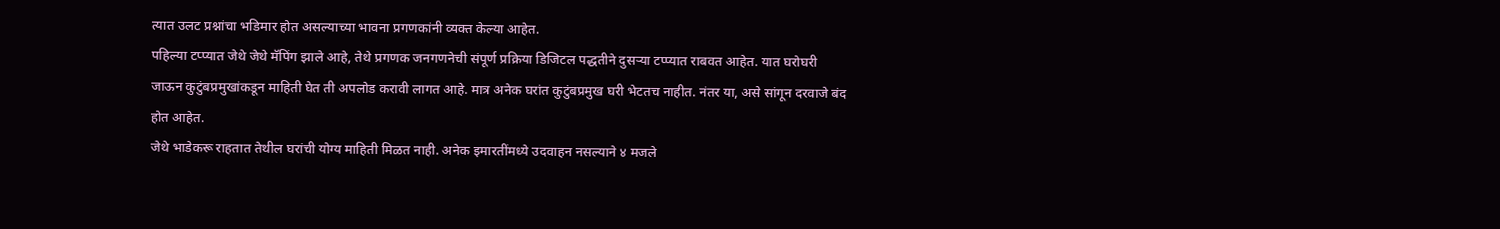त्यात उलट प्रश्नांचा भडिमार होत असल्याच्या भावना प्रगणकांनी व्यक्त केल्या आहेत.
पहिल्या टप्प्यात जेथे जेथे मॅपिंग झाले आहे, तेथे प्रगणक जनगणनेची संपूर्ण प्रक्रिया डिजिटल पद्धतीने दुसऱ्या टप्प्यात राबवत आहेत. यात घरोघरी जाऊन कुटुंबप्रमुखांकडून माहिती घेत ती अपलोड करावी लागत आहे. मात्र अनेक घरांत कुटुंबप्रमुख घरी भेटतच नाहीत. नंतर या, असे सांगून दरवाजे बंद होत आहेत.
जेथे भाडेकरू राहतात तेथील घरांची योग्य माहिती मिळत नाही. अनेक इमारतींमध्ये उदवाहन नसल्याने ४ मजले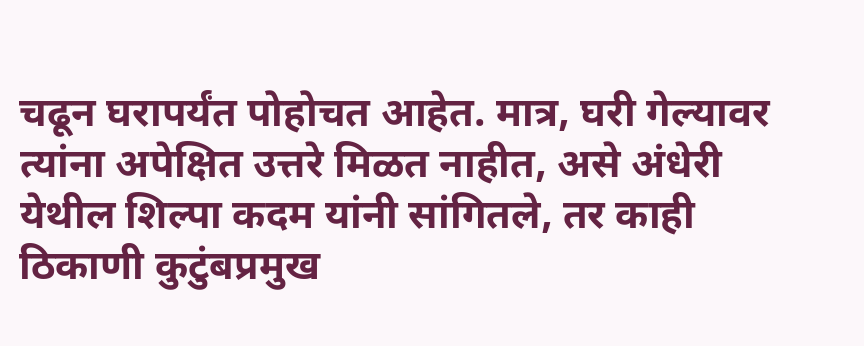चढून घरापर्यंत पोहोचत आहेत. मात्र, घरी गेल्यावर त्यांना अपेक्षित उत्तरे मिळत नाहीत, असे अंधेरी येथील शिल्पा कदम यांनी सांगितले, तर काही ठिकाणी कुटुंबप्रमुख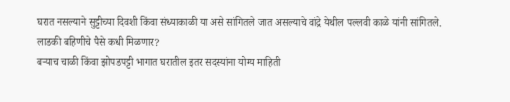घरात नसल्याने सुट्टीच्या दिवशी किंवा संध्याकाळी या असे सांगितले जात असल्याचे वांद्रे येथील पल्लवी काळे यांनी सांगितले.
लाडकी बहिणीचे पैसे कधी मिळणार?
बऱ्याच चाळी किंवा झोपडपट्टी भागात घरातील इतर सदस्यांना योग्य माहिती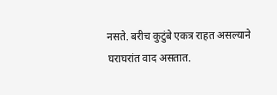नसते. बरीच कुटुंबे एकत्र राहत असल्याने घराघरांत वाद असतात.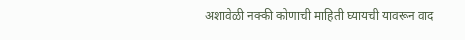अशावेळी नक्की कोणाची माहिती घ्यायची यावरून वाद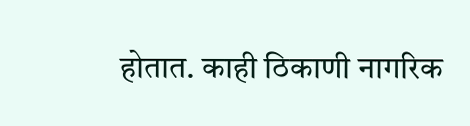होतात. काही ठिकाणी नागरिक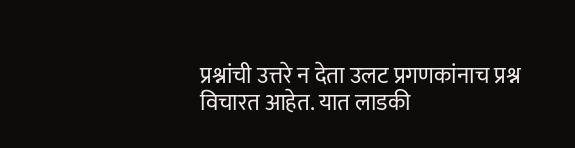प्रश्नांची उत्तरे न देता उलट प्रगणकांनाच प्रश्न विचारत आहेत. यात लाडकी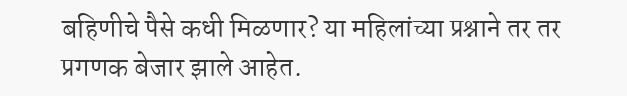बहिणीचे पैसे कधी मिळणार? या महिलांच्या प्रश्नाने तर तर प्रगणक बेजार झाले आहेत.